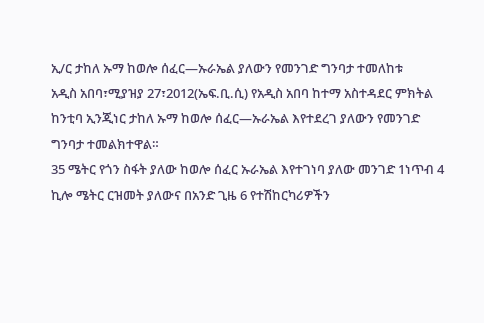ኢ/ር ታከለ ኡማ ከወሎ ሰፈር—ኡራኤል ያለውን የመንገድ ግንባታ ተመለከቱ
አዲስ አበባ፣ሚያዝያ 27፣2012(ኤፍ.ቢ.ሲ) የአዲስ አበባ ከተማ አስተዳደር ምክትል ከንቲባ ኢንጂነር ታከለ ኡማ ከወሎ ሰፈር—ኡራኤል እየተደረገ ያለውን የመንገድ ግንባታ ተመልክተዋል።
35 ሜትር የጎን ስፋት ያለው ከወሎ ሰፈር ኡራኤል እየተገነባ ያለው መንገድ 1ነጥብ 4 ኪሎ ሜትር ርዝመት ያለውና በአንድ ጊዜ 6 የተሽከርካሪዎችን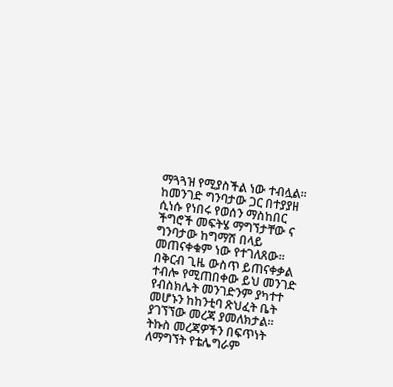ማጓጓዝ የሚያስችል ነው ተብሏል።
ከመንገድ ግንባታው ጋር በተያያዘ ሲነሱ የነበሩ የወሰን ማስከበር ችግሮች መፍትሄ ማግኘታቸው ና ግንባታው ከግማሽ በላይ መጠናቀቁም ነው የተገለጸው።
በቅርብ ጊዜ ውስጥ ይጠናቀቃል ተብሎ የሚጠበቀው ይህ መንገድ የብስክሌት መንገድንም ያካተተ መሆኑን ከከንቲባ ጽህፈት ቤት ያገኘኘው መረጃ ያመለክታል።
ትኩስ መረጃዎችን በፍጥነት ለማግኘት የቴሌግራም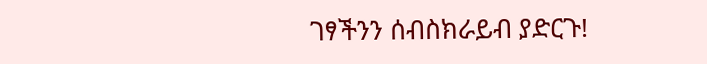ገፃችንን ሰብስክራይብ ያድርጉ!